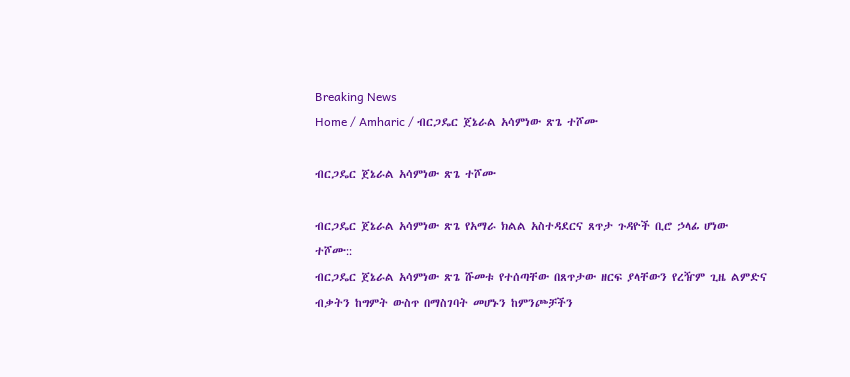Breaking News
Home / Amharic / ብርጋዴር ጀኔራል አሳምነው ጽጌ ተሾሙ

ብርጋዴር ጀኔራል አሳምነው ጽጌ ተሾሙ

ብርጋዴር ጀኔራል አሳምነው ጽጌ የአማራ ክልል አስተዳደርና ጸጥታ ጉዳዮች ቢሮ ኃላፊ ሆነው ተሾሙ::
ብርጋዴር ጀኔራል አሳምነው ጽጌ ሹመቱ የተሰጣቸው በጸጥታው ዘርፍ ያላቸውን የረዥም ጊዜ ልምድና ብቃትን ከግምት ውስጥ በማስገባት መሆኑን ከምንጮቻችን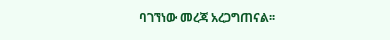ባገኘነው መረጃ አረጋግጠናል፡፡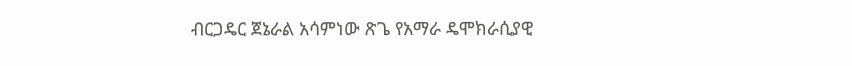ብርጋዴር ጀኔራል አሳምነው ጽጌ የአማራ ዴሞክራሲያዊ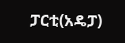ፓርቲ(አዴፓ)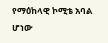የማዕከላዊ ኮሚቴ አባል ሆነው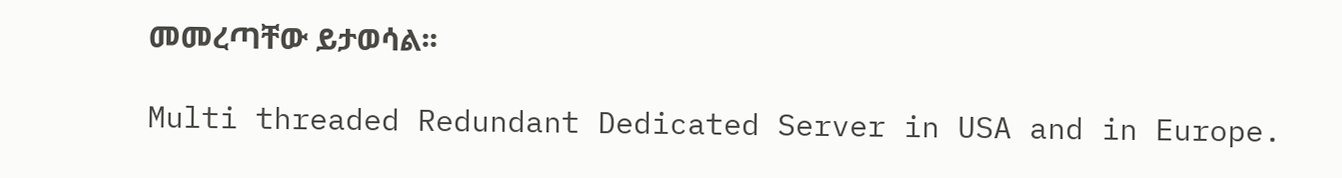መመረጣቸው ይታወሳል፡፡

Multi threaded Redundant Dedicated Server in USA and in Europe.